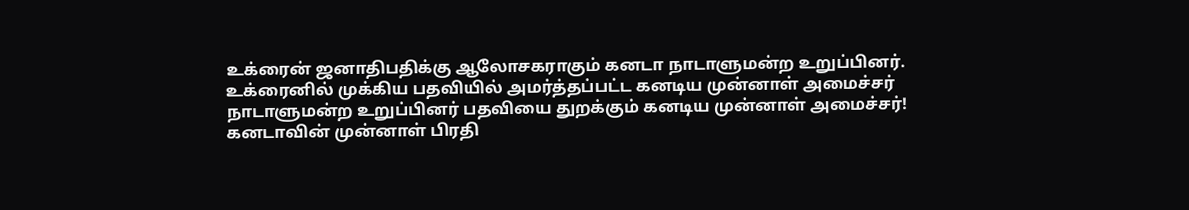உக்ரைன் ஜனாதிபதிக்கு ஆலோசகராகும் கனடா நாடாளுமன்ற உறுப்பினர்.
உக்ரைனில் முக்கிய பதவியில் அமர்த்தப்பட்ட கனடிய முன்னாள் அமைச்சர்
நாடாளுமன்ற உறுப்பினர் பதவியை துறக்கும் கனடிய முன்னாள் அமைச்சர்!
கனடாவின் முன்னாள் பிரதி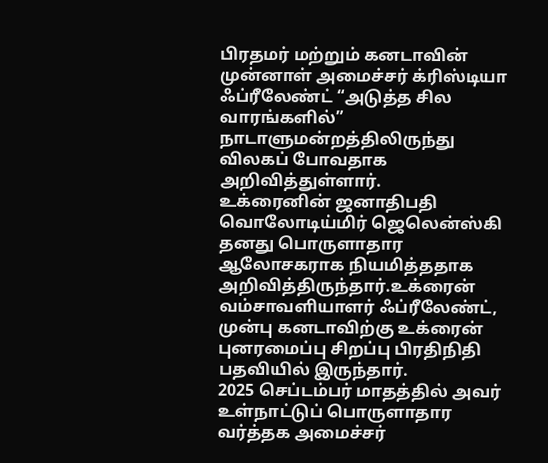பிரதமர் மற்றும் கனடாவின் முன்னாள் அமைச்சர் க்ரிஸ்டியா ஃப்ரீலேண்ட் “அடுத்த சில வாரங்களில்” நாடாளுமன்றத்திலிருந்து விலகப் போவதாக அறிவித்துள்ளார்.
உக்ரைனின் ஜனாதிபதி வொலோடிய்மிர் ஜெலென்ஸ்கி தனது பொருளாதார ஆலோசகராக நியமித்ததாக அறிவித்திருந்தார்.உக்ரைன் வம்சாவளியாளர் ஃப்ரீலேண்ட், முன்பு கனடாவிற்கு உக்ரைன் புனரமைப்பு சிறப்பு பிரதிநிதி பதவியில் இருந்தார்.
2025 செப்டம்பர் மாதத்தில் அவர் உள்நாட்டுப் பொருளாதார வர்த்தக அமைச்சர்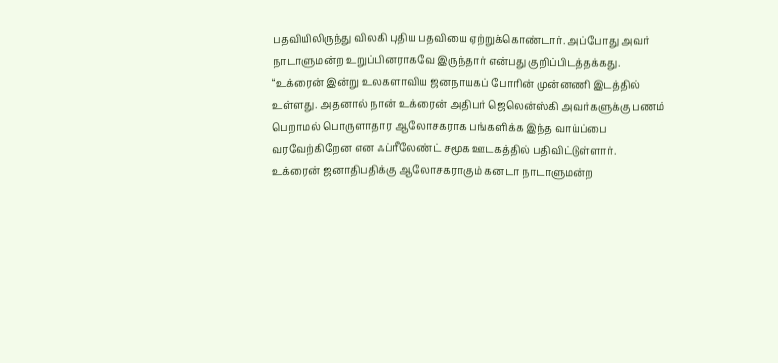பதவியிலிருந்து விலகி புதிய பதவியை ஏற்றுக்கொண்டார். அப்போது அவர் நாடாளுமன்ற உறுப்பினராகவே இருந்தார் என்பது குறிப்பிடத்தக்கது.
“உக்ரைன் இன்று உலகளாவிய ஜனநாயகப் போரின் முன்னணி இடத்தில் உள்ளது. அதனால் நான் உக்ரைன் அதிபர் ஜெலென்ஸ்கி அவர்களுக்கு பணம் பெறாமல் பொருளாதார ஆலோசகராக பங்களிக்க இந்த வாய்ப்பை வரவேற்கிறேன என ஃப்ரீலேண்ட் சமூக ஊடகத்தில் பதிவிட்டுள்ளார்.
உக்ரைன் ஜனாதிபதிக்கு ஆலோசகராகும் கனடா நாடாளுமன்ற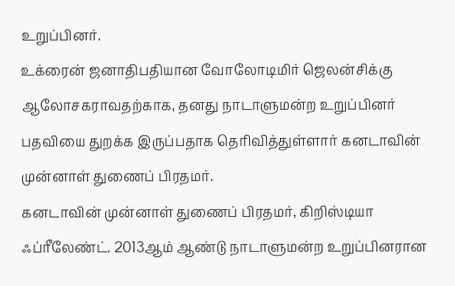உறுப்பினர்.
உக்ரைன் ஜனாதிபதியான வோலோடிமிர் ஜெலன்சிக்கு ஆலோசகராவதற்காக, தனது நாடாளுமன்ற உறுப்பினர் பதவியை துறக்க இருப்பதாக தெரிவித்துள்ளார் கனடாவின் முன்னாள் துணைப் பிரதமர்.
கனடாவின் முன்னாள் துணைப் பிரதமர், கிறிஸ்டியா ஃப்ரீலேண்ட். 2013ஆம் ஆண்டு நாடாளுமன்ற உறுப்பினரான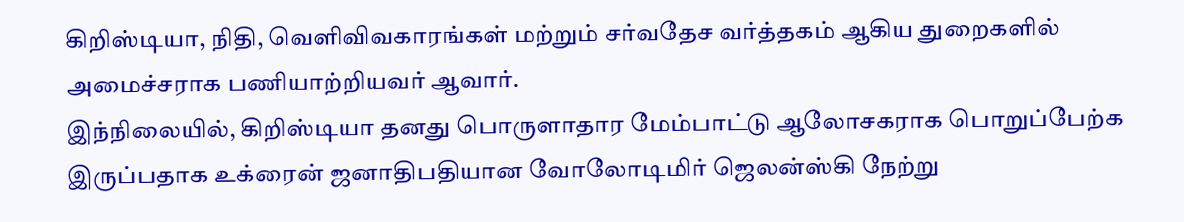கிறிஸ்டியா, நிதி, வெளிவிவகாரங்கள் மற்றும் சர்வதேச வர்த்தகம் ஆகிய துறைகளில் அமைச்சராக பணியாற்றியவர் ஆவார்.
இந்நிலையில், கிறிஸ்டியா தனது பொருளாதார மேம்பாட்டு ஆலோசகராக பொறுப்பேற்க இருப்பதாக உக்ரைன் ஜனாதிபதியான வோலோடிமிர் ஜெலன்ஸ்கி நேற்று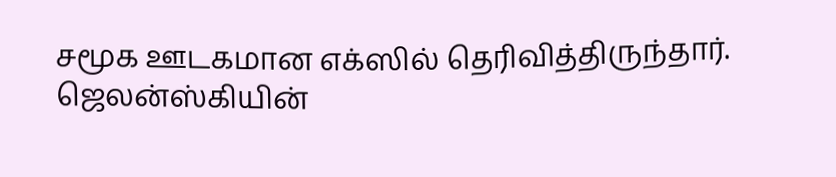சமூக ஊடகமான எக்ஸில் தெரிவித்திருந்தார்.
ஜெலன்ஸ்கியின்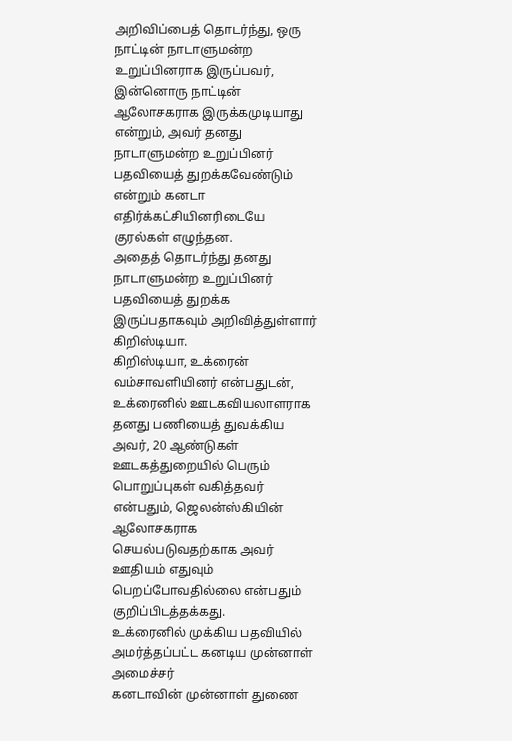அறிவிப்பைத் தொடர்ந்து, ஒரு நாட்டின் நாடாளுமன்ற உறுப்பினராக இருப்பவர், இன்னொரு நாட்டின் ஆலோசகராக இருக்கமுடியாது என்றும், அவர் தனது நாடாளுமன்ற உறுப்பினர் பதவியைத் துறக்கவேண்டும் என்றும் கனடா எதிர்க்கட்சியினரிடையே குரல்கள் எழுந்தன.
அதைத் தொடர்ந்து தனது நாடாளுமன்ற உறுப்பினர் பதவியைத் துறக்க இருப்பதாகவும் அறிவித்துள்ளார் கிறிஸ்டியா.
கிறிஸ்டியா, உக்ரைன் வம்சாவளியினர் என்பதுடன், உக்ரைனில் ஊடகவியலாளராக தனது பணியைத் துவக்கிய அவர், 20 ஆண்டுகள் ஊடகத்துறையில் பெரும் பொறுப்புகள் வகித்தவர் என்பதும், ஜெலன்ஸ்கியின் ஆலோசகராக செயல்படுவதற்காக அவர் ஊதியம் எதுவும் பெறப்போவதில்லை என்பதும் குறிப்பிடத்தக்கது.
உக்ரைனில் முக்கிய பதவியில் அமர்த்தப்பட்ட கனடிய முன்னாள் அமைச்சர்
கனடாவின் முன்னாள் துணை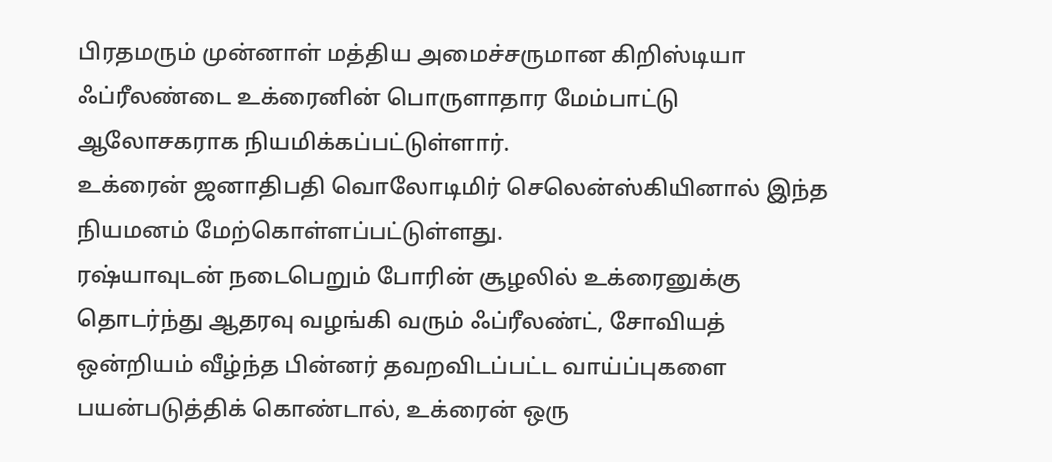பிரதமரும் முன்னாள் மத்திய அமைச்சருமான கிறிஸ்டியா ஃப்ரீலண்டை உக்ரைனின் பொருளாதார மேம்பாட்டு ஆலோசகராக நியமிக்கப்பட்டுள்ளார்.
உக்ரைன் ஜனாதிபதி வொலோடிமிர் செலென்ஸ்கியினால் இந்த நியமனம் மேற்கொள்ளப்பட்டுள்ளது.
ரஷ்யாவுடன் நடைபெறும் போரின் சூழலில் உக்ரைனுக்கு தொடர்ந்து ஆதரவு வழங்கி வரும் ஃப்ரீலண்ட், சோவியத் ஒன்றியம் வீழ்ந்த பின்னர் தவறவிடப்பட்ட வாய்ப்புகளை பயன்படுத்திக் கொண்டால், உக்ரைன் ஒரு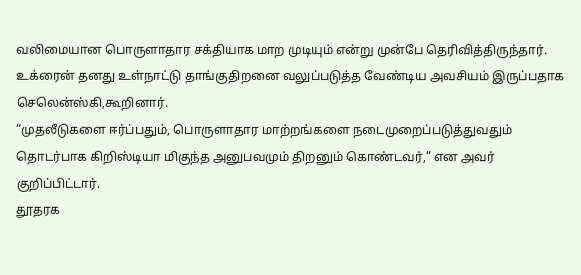வலிமையான பொருளாதார சக்தியாக மாற முடியும் என்று முன்பே தெரிவித்திருந்தார்.
உக்ரைன் தனது உள்நாட்டு தாங்குதிறனை வலுப்படுத்த வேண்டிய அவசியம் இருப்பதாக செலென்ஸ்கி,கூறினார்.
“முதலீடுகளை ஈர்ப்பதும், பொருளாதார மாற்றங்களை நடைமுறைப்படுத்துவதும் தொடர்பாக கிறிஸ்டியா மிகுந்த அனுபவமும் திறனும் கொண்டவர்,” என அவர் குறிப்பிட்டார்.
தூதரக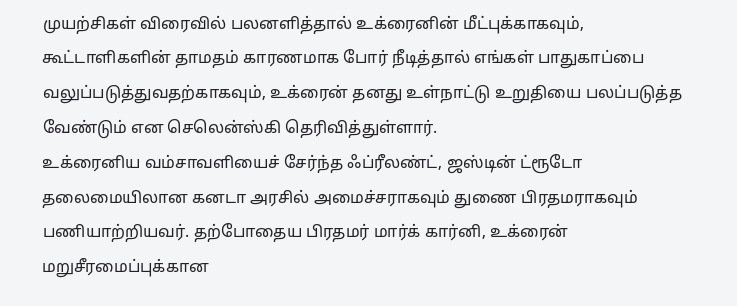முயற்சிகள் விரைவில் பலனளித்தால் உக்ரைனின் மீட்புக்காகவும், கூட்டாளிகளின் தாமதம் காரணமாக போர் நீடித்தால் எங்கள் பாதுகாப்பை வலுப்படுத்துவதற்காகவும், உக்ரைன் தனது உள்நாட்டு உறுதியை பலப்படுத்த வேண்டும் என செலென்ஸ்கி தெரிவித்துள்ளார்.
உக்ரைனிய வம்சாவளியைச் சேர்ந்த ஃப்ரீலண்ட், ஜஸ்டின் ட்ரூடோ தலைமையிலான கனடா அரசில் அமைச்சராகவும் துணை பிரதமராகவும் பணியாற்றியவர். தற்போதைய பிரதமர் மார்க் கார்னி, உக்ரைன் மறுசீரமைப்புக்கான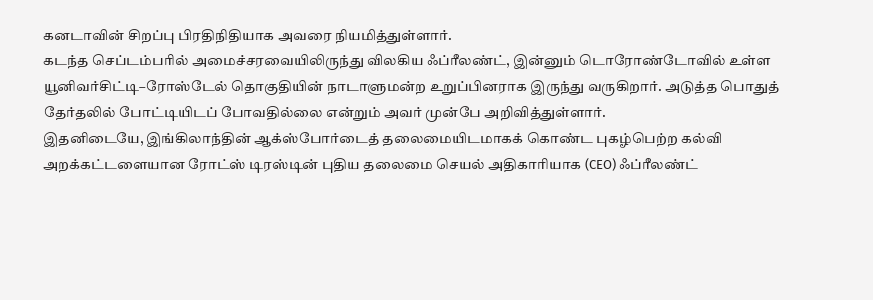கனடாவின் சிறப்பு பிரதிநிதியாக அவரை நியமித்துள்ளார்.
கடந்த செப்டம்பரில் அமைச்சரவையிலிருந்து விலகிய ஃப்ரீலண்ட், இன்னும் டொரோண்டோவில் உள்ள யூனிவர்சிட்டி–ரோஸ்டேல் தொகுதியின் நாடாளுமன்ற உறுப்பினராக இருந்து வருகிறார். அடுத்த பொதுத் தேர்தலில் போட்டியிடப் போவதில்லை என்றும் அவர் முன்பே அறிவித்துள்ளார்.
இதனிடையே, இங்கிலாந்தின் ஆக்ஸ்போர்டைத் தலைமையிடமாகக் கொண்ட புகழ்பெற்ற கல்வி அறக்கட்டளையான ரோட்ஸ் டிரஸ்டின் புதிய தலைமை செயல் அதிகாரியாக (CEO) ஃப்ரீலண்ட்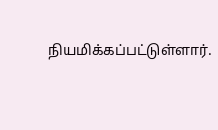நியமிக்கப்பட்டுள்ளார்.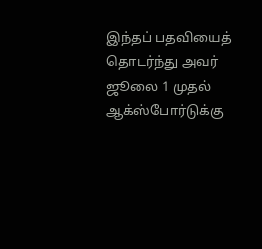இந்தப் பதவியைத் தொடர்ந்து அவர் ஜூலை 1 முதல் ஆக்ஸ்போர்டுக்கு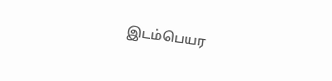இடம்பெயர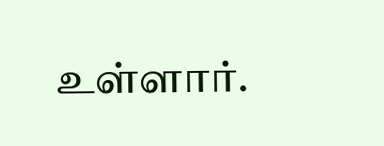உள்ளார்.